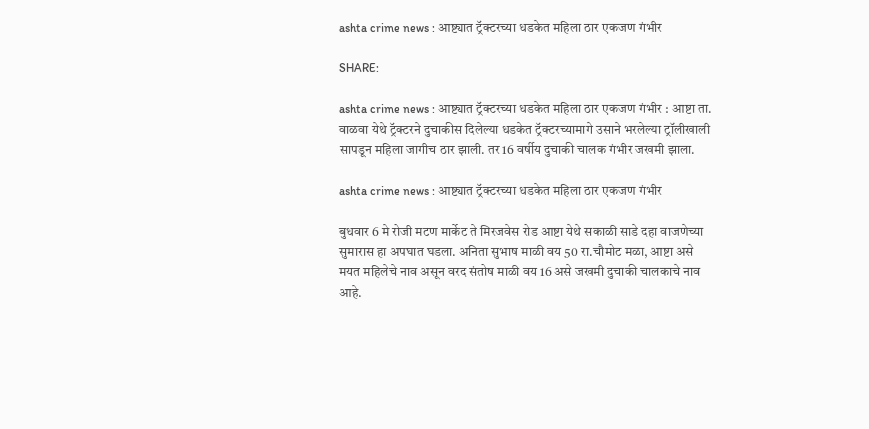ashta crime news : आष्ट्यात ट्रॅक्टरच्या धडकेत महिला ठार एकजण गंभीर

SHARE:

ashta crime news : आष्ट्यात ट्रॅक्टरच्या धडकेत महिला ठार एकजण गंभीर : आष्टा ता. वाळवा येथे ट्रॅक्टरने दुचाकीस दिलेल्या धडकेत ट्रॅक्टरच्यामागे उसाने भरलेल्या ट्रॉलीखाली सापडून महिला जागीच ठार झाली. तर 16 वर्षीय दुचाकी चालक गंभीर जखमी झाला.

ashta crime news : आष्ट्यात ट्रॅक्टरच्या धडकेत महिला ठार एकजण गंभीर

बुधवार 6 मे रोजी मटण मार्केट ते मिरजवेस रोड आष्टा येथे सकाळी साडे दहा वाजणेच्या सुमारास हा अपघात घडला. अनिता सुभाष माळी वय 50 रा.चौमोट मळा, आष्टा असे मयत महिलेचे नाव असून वरद संतोष माळी वय 16 असे जखमी दुचाकी चालकाचे नाव आहे.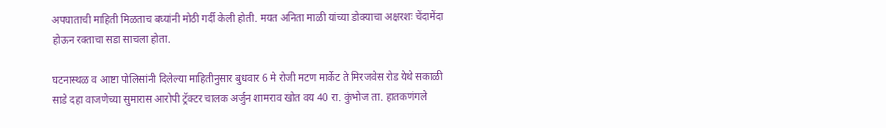अपघाताची माहिती मिळताच बघ्यांनी मोठी गर्दी केली होती. मयत अनिता माळी यांच्या डोक्याचा अक्षरशः चेंदामेंदा होऊन रक्ताचा सडा साचला होता.

घटनास्थळ व आष्टा पोलिसांनी दिलेल्या माहितीनुसार बुधवार 6 मे रोजी मटण मार्केट ते मिरजवेस रोड येथे सकाळी साडे दहा वाजणेच्या सुमारास आरोपी ट्रॅक्टर चालक अर्जुन शामराव खोत वय 40 रा. कुंभोज ता. हातकणंगले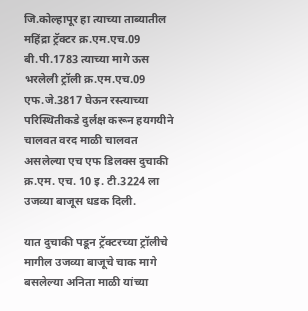जि.कोल्हापूर हा त्याच्या ताब्यातील महिंद्रा ट्रॅक्टर क्र.एम.एच.09 बी.पी.1783 त्याच्या मागे ऊस भरलेली ट्रॉली क्र.एम.एच.09 एफ.जे.3817 घेऊन रस्त्याच्या परिस्थितीकडे दुर्लक्ष करून हयगयीने चालवत वरद माळी चालवत असलेल्या एच एफ डिलक्स दुचाकी क्र.एम. एच. 10 इ. टी.3224 ला उजव्या बाजूस धडक दिली.

यात दुचाकी पडून ट्रॅक्टरच्या ट्रॉलीचे मागील उजव्या बाजूचे चाक मागे बसलेल्या अनिता माळी यांच्या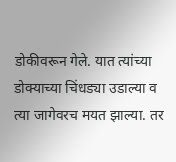डोकीवरून गेले. यात त्यांच्या डोक्याच्या चिंधड्या उडाल्या व त्या जागेवरच मयत झाल्या. तर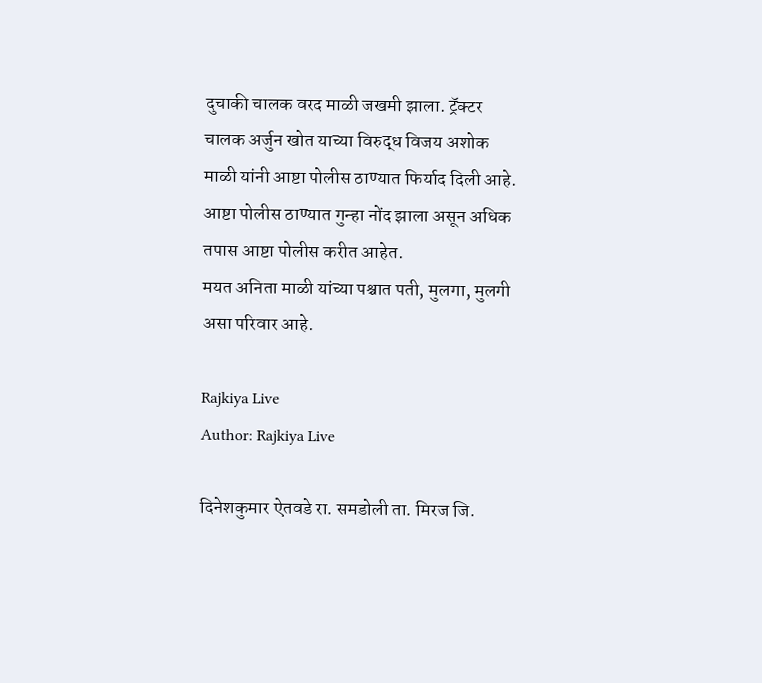दुचाकी चालक वरद माळी जखमी झाला. ट्रॅक्टर चालक अर्जुन खोत याच्या विरुद्ध विजय अशोक माळी यांनी आष्टा पोलीस ठाण्यात फिर्याद दिली आहे. आष्टा पोलीस ठाण्यात गुन्हा नोंद झाला असून अधिक तपास आष्टा पोलीस करीत आहेत.
मयत अनिता माळी यांच्या पश्चात पती, मुलगा, मुलगी असा परिवार आहे.

Rajkiya Live
Author: Rajkiya Live

दिनेशकुमार ऐतवडे रा. समडोली ता. मिरज जि.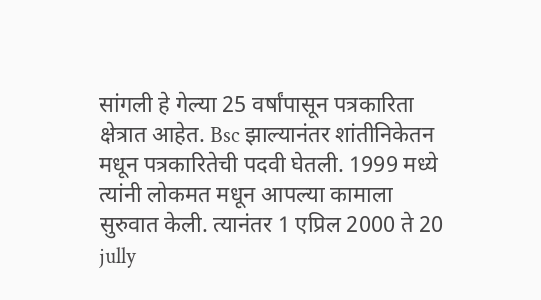सांगली हे गेल्या 25 वर्षांपासून पत्रकारिता क्षेत्रात आहेत. Bsc झाल्यानंतर शांतीनिकेतन मधून पत्रकारितेची पदवी घेतली. 1999 मध्ये त्यांनी लोकमत मधून आपल्या कामाला सुरुवात केली. त्यानंतर 1 एप्रिल 2000 ते 20 jully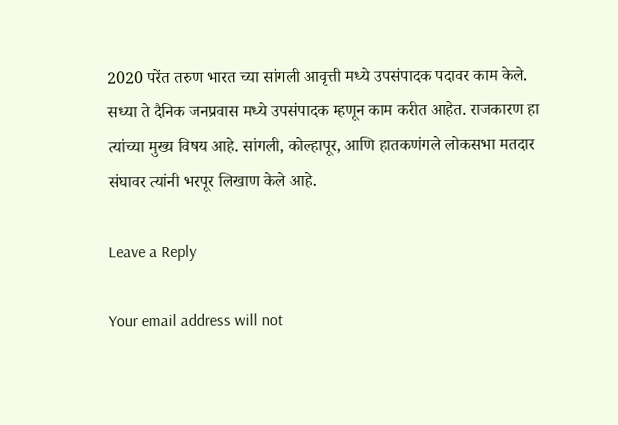2020 परेंत तरुण भारत च्या सांगली आवृत्ती मध्ये उपसंपादक पदावर काम केले. सध्या ते दैनिक जनप्रवास मध्ये उपसंपादक म्हणून काम करीत आहेत. राजकारण हा त्यांच्या मुख्य विषय आहे. सांगली, कोल्हापूर, आणि हातकणंगले लोकसभा मतदार संघावर त्यांनी भरपूर लिखाण केले आहे.

Leave a Reply

Your email address will not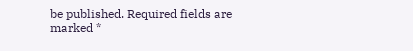be published. Required fields are marked *